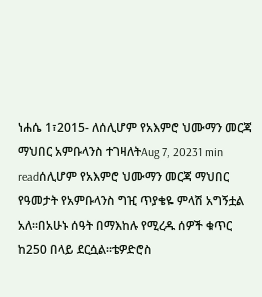ነሐሴ 1፣2015- ለሰሊሆም የአእምሮ ህሙማን መርጃ ማህበር አምቡላንስ ተገዛለትAug 7, 20231 min readሰሊሆም የአእምሮ ህሙማን መርጃ ማህበር የዓመታት የአምቡላንስ ግዢ ጥያቄዬ ምላሽ አግኝቷል አለ።በአሁኑ ሰዓት በማእከሉ የሚረዱ ሰዎች ቁጥር ከ250 በላይ ደርሷል።ቴዎድሮስ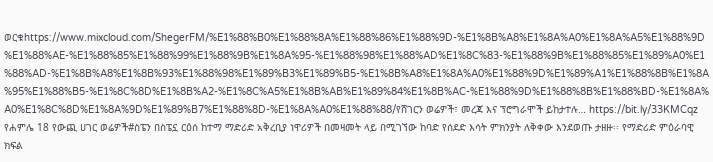ወርቁhttps://www.mixcloud.com/ShegerFM/%E1%88%B0%E1%88%8A%E1%88%86%E1%88%9D-%E1%8B%A8%E1%8A%A0%E1%8A%A5%E1%88%9D%E1%88%AE-%E1%88%85%E1%88%99%E1%88%9B%E1%8A%95-%E1%88%98%E1%88%AD%E1%8C%83-%E1%88%9B%E1%88%85%E1%89%A0%E1%88%AD-%E1%8B%A8%E1%8B%93%E1%88%98%E1%89%B3%E1%89%B5-%E1%8B%A8%E1%8A%A0%E1%88%9D%E1%89%A1%E1%88%8B%E1%8A%95%E1%88%B5-%E1%8C%8D%E1%8B%A2-%E1%8C%A5%E1%8B%AB%E1%89%84%E1%8B%AC-%E1%88%9D%E1%88%8B%E1%88%BD-%E1%8A%A0%E1%8C%8D%E1%8A%9D%E1%89%B7%E1%88%8D-%E1%8A%A0%E1%88%88/የሸገርን ወሬዎች፣ መረጃ እና ፕሮግራሞች ይከታተሉ… https://bit.ly/33KMCqz
የሐምሌ 18 የውጪ ሀገር ወሬዎች#ስፔን በስፔኗ ርዕሰ ከተማ ማድሪድ አቅረቢያ ነዋሪዎች በመዛመት ላይ በሚገኘው ከባድ የሰደድ እሳት ምክንያት ለቅቀው እንደወጡ ታዘዙ፡፡ የማድሪድ ምዕራባዊ ክፍል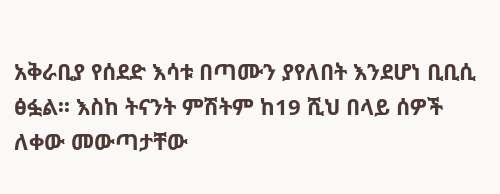አቅራቢያ የሰደድ እሳቱ በጣሙን ያየለበት እንደሆነ ቢቢሲ ፅፏል፡፡ እስከ ትናንት ምሽትም ከ19 ሺህ በላይ ሰዎች ለቀው መውጣታቸው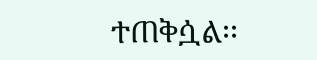ተጠቅሷል፡፡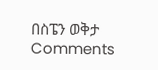በስፔን ወቅታ
Comments